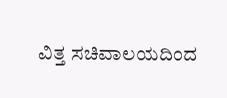ವಿತ್ತ ಸಚಿವಾಲಯದಿಂದ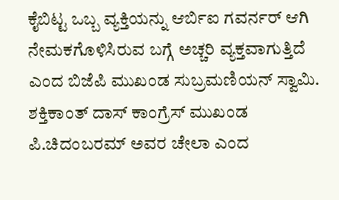ಕೈಬಿಟ್ಟ ಒಬ್ಬ ವ್ಯಕ್ತಿಯನ್ನು ಆರ್ಬಿಐ ಗವರ್ನರ್ ಆಗಿ ನೇಮಕಗೊಳಿಸಿರುವ ಬಗ್ಗೆ ಅಚ್ಚರಿ ವ್ಯಕ್ತವಾಗುತ್ತಿದೆ ಎಂದ ಬಿಜೆಪಿ ಮುಖಂಡ ಸುಬ್ರಮಣಿಯನ್ ಸ್ವಾಮಿ. ಶಕ್ತಿಕಾಂತ್ ದಾಸ್ ಕಾಂಗ್ರೆಸ್ ಮುಖಂಡ ಪಿ.ಚಿದಂಬರಮ್ ಅವರ ಚೇಲಾ ಎಂದ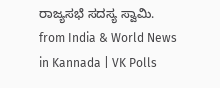ರಾಜ್ಯಸಭೆ ಸದಸ್ಯ ಸ್ವಾಮಿ.
from India & World News in Kannada | VK Polls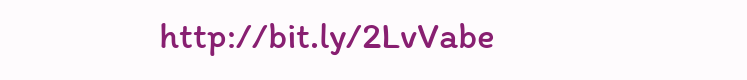http://bit.ly/2LvVabe